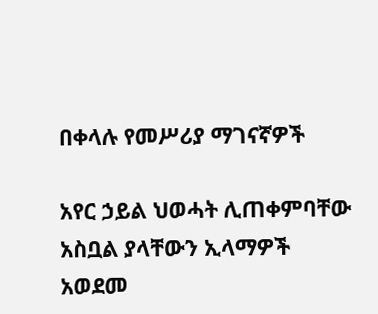በቀላሉ የመሥሪያ ማገናኛዎች

አየር ኃይል ህወሓት ሊጠቀምባቸው አስቧል ያላቸውን ኢላማዎች አወደመ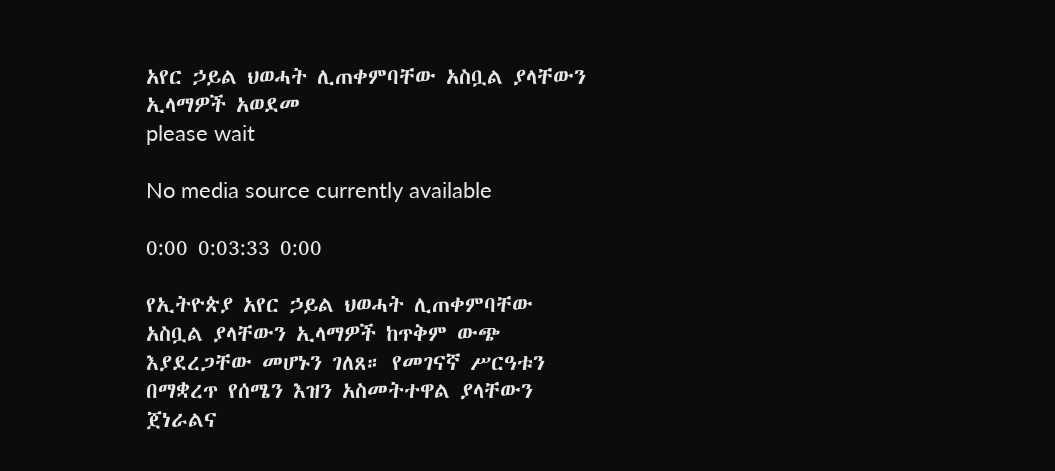አየር ኃይል ህወሓት ሊጠቀምባቸው አስቧል ያላቸውን ኢላማዎች አወደመ
please wait

No media source currently available

0:00 0:03:33 0:00

የኢትዮጵያ አየር ኃይል ህወሓት ሊጠቀምባቸው አስቧል ያላቸውን ኢላማዎች ከጥቅም ውጭ እያደረጋቸው መሆኑን ገለጸ። የመገናኛ ሥርዓቱን በማቋረጥ የሰሜን እዝን አስመትተዋል ያላቸውን ጀነራልና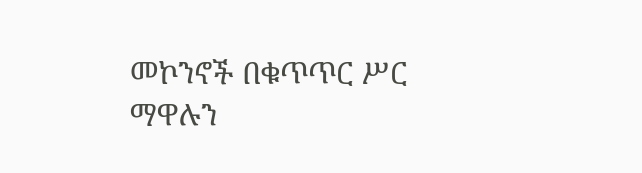መኮንኖች በቁጥጥር ሥር ማዋሉን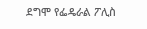ደግሞ የፌዴራል ፖሊስ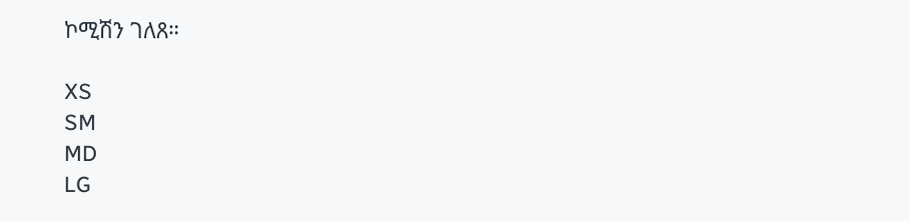ኮሚሽን ገለጸ።

XS
SM
MD
LG